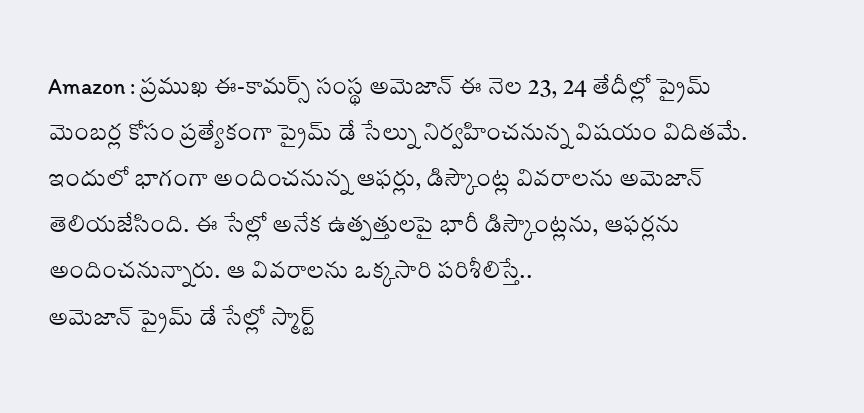Amazon : ప్రముఖ ఈ-కామర్స్ సంస్థ అమెజాన్ ఈ నెల 23, 24 తేదీల్లో ప్రైమ్ మెంబర్ల కోసం ప్రత్యేకంగా ప్రైమ్ డే సేల్ను నిర్వహించనున్న విషయం విదితమే. ఇందులో భాగంగా అందించనున్న ఆఫర్లు, డిస్కౌంట్ల వివరాలను అమెజాన్ తెలియజేసింది. ఈ సేల్లో అనేక ఉత్పత్తులపై భారీ డిస్కౌంట్లను, ఆఫర్లను అందించనున్నారు. ఆ వివరాలను ఒక్కసారి పరిశీలిస్తే..
అమెజాన్ ప్రైమ్ డే సేల్లో స్మార్ట్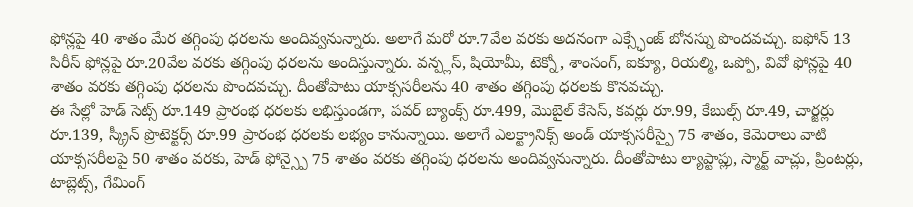ఫోన్లపై 40 శాతం మేర తగ్గింపు ధరలను అందివ్వనున్నారు. అలాగే మరో రూ.7వేల వరకు అదనంగా ఎక్స్ఛేంజ్ బోనస్ను పొందవచ్చు. ఐఫోన్ 13 సిరీస్ ఫోన్లపై రూ.20వేల వరకు తగ్గింపు ధరలను అందిస్తున్నారు. వన్ప్లస్, షియోమీ, టెక్నో, శాంసంగ్, ఐక్యూ, రియల్మి, ఒప్పో, వివో ఫోన్లపై 40 శాతం వరకు తగ్గింపు ధరలను పొందవచ్చు. దీంతోపాటు యాక్ససరీలను 40 శాతం తగ్గింపు ధరలకు కొనవచ్చు.
ఈ సేల్లో హెడ్ సెట్స్ రూ.149 ప్రారంభ ధరలకు లభిస్తుండగా, పవర్ బ్యాంక్స్ రూ.499, మొబైల్ కేసెస్, కవర్లు రూ.99, కేబుల్స్ రూ.49, చార్జర్లు రూ.139, స్క్రీన్ ప్రొటెక్టర్స్ రూ.99 ప్రారంభ ధరలకు లభ్యం కానున్నాయి. అలాగే ఎలక్ట్రానిక్స్ అండ్ యాక్ససరీస్పై 75 శాతం, కెమెరాలు వాటి యాక్ససరీలపై 50 శాతం వరకు, హెడ్ ఫోన్స్పై 75 శాతం వరకు తగ్గింపు ధరలను అందివ్వనున్నారు. దీంతోపాటు ల్యాప్టాప్లు, స్మార్ట్ వాచ్లు, ప్రింటర్లు, టాబ్లెట్స్, గేమింగ్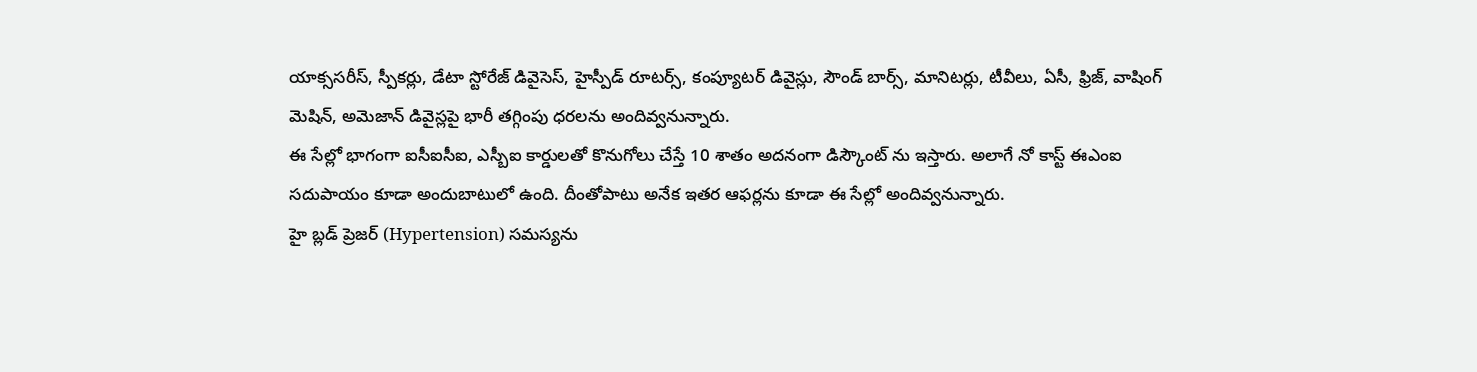యాక్ససరీస్, స్పీకర్లు, డేటా స్టోరేజ్ డివైసెస్, హైస్పీడ్ రూటర్స్, కంప్యూటర్ డివైస్లు, సౌండ్ బార్స్, మానిటర్లు, టీవీలు, ఏసీ, ఫ్రిజ్, వాషింగ్ మెషిన్, అమెజాన్ డివైస్లపై భారీ తగ్గింపు ధరలను అందివ్వనున్నారు.
ఈ సేల్లో భాగంగా ఐసీఐసీఐ, ఎస్బీఐ కార్డులతో కొనుగోలు చేస్తే 10 శాతం అదనంగా డిస్కౌంట్ ను ఇస్తారు. అలాగే నో కాస్ట్ ఈఎంఐ సదుపాయం కూడా అందుబాటులో ఉంది. దీంతోపాటు అనేక ఇతర ఆఫర్లను కూడా ఈ సేల్లో అందివ్వనున్నారు.
హై బ్లడ్ ప్రెజర్ (Hypertension) సమస్యను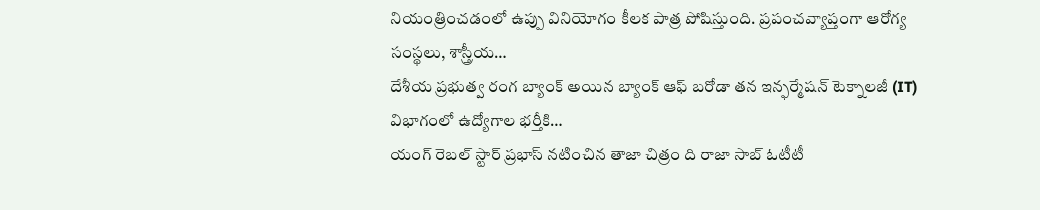నియంత్రించడంలో ఉప్పు వినియోగం కీలక పాత్ర పోషిస్తుంది. ప్రపంచవ్యాప్తంగా ఆరోగ్య సంస్థలు, శాస్త్రీయ…
దేశీయ ప్రభుత్వ రంగ బ్యాంక్ అయిన బ్యాంక్ ఆఫ్ బరోడా తన ఇన్ఫర్మేషన్ టెక్నాలజీ (IT) విభాగంలో ఉద్యోగాల భర్తీకి…
యంగ్ రెబల్ స్టార్ ప్రభాస్ నటించిన తాజా చిత్రం ది రాజా సాబ్ ఓటీటీ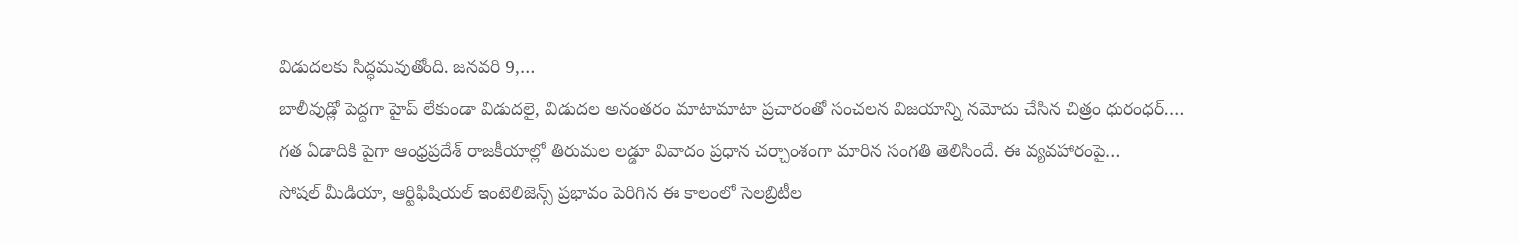విడుదలకు సిద్ధమవుతోంది. జనవరి 9,…
బాలీవుడ్లో పెద్దగా హైప్ లేకుండా విడుదలై, విడుదల అనంతరం మాటామాటా ప్రచారంతో సంచలన విజయాన్ని నమోదు చేసిన చిత్రం ధురంధర్.…
గత ఏడాదికి పైగా ఆంధ్రప్రదేశ్ రాజకీయాల్లో తిరుమల లడ్డూ వివాదం ప్రధాన చర్చాంశంగా మారిన సంగతి తెలిసిందే. ఈ వ్యవహారంపై…
సోషల్ మీడియా, ఆర్టిఫిషియల్ ఇంటెలిజెన్స్ ప్రభావం పెరిగిన ఈ కాలంలో సెలబ్రిటీల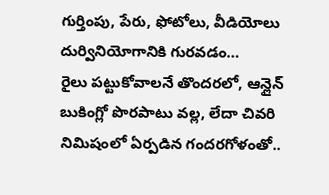గుర్తింపు, పేరు, ఫోటోలు, వీడియోలు దుర్వినియోగానికి గురవడం…
రైలు పట్టుకోవాలనే తొందరలో, ఆన్లైన్ బుకింగ్లో పొరపాటు వల్ల, లేదా చివరి నిమిషంలో ఏర్పడిన గందరగోళంతో..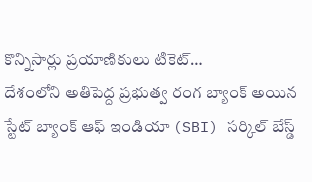కొన్నిసార్లు ప్రయాణికులు టికెట్…
దేశంలోని అతిపెద్ద ప్రభుత్వ రంగ బ్యాంక్ అయిన స్టేట్ బ్యాంక్ ఆఫ్ ఇండియా (SBI) సర్కిల్ బేస్డ్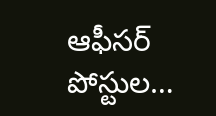ఆఫీసర్ పోస్టుల…